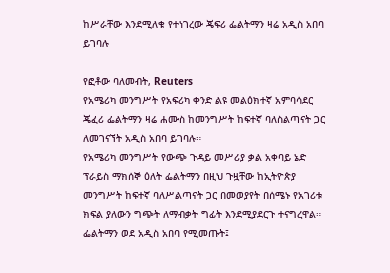ከሥራቸው እንደሚለቁ የተነገረው ጄፍሪ ፌልትማን ዛሬ አዲስ አበባ ይገባሉ

የፎቶው ባለመብት, Reuters
የአሜሪካ መንግሥት የአፍሪካ ቀንድ ልዩ መልዕክተኛ አምባሳደር ጄፈሪ ፌልትማን ዛሬ ሐሙስ ከመንግሥት ከፍተኛ ባለስልጣናት ጋር ለመገናኘት አዲስ አበባ ይገባሉ።
የአሜሪካ መንግሥት የውጭ ጉዳይ መሥሪያ ቃል አቀባይ ኔድ ፕራይስ ማክሰኞ ዕለት ፌልትማን በዚህ ጉዟቸው ከኢትዮጵያ መንግሥት ከፍተኛ ባለሥልጣናት ጋር በመወያየት በሰሜኑ የአገሪቱ ክፍል ያለውን ግጭት ለማብቃት ግፊት እንደሚያደርጉ ተናግረዋል።
ፌልትማን ወደ አዲስ አበባ የሚመጡት፤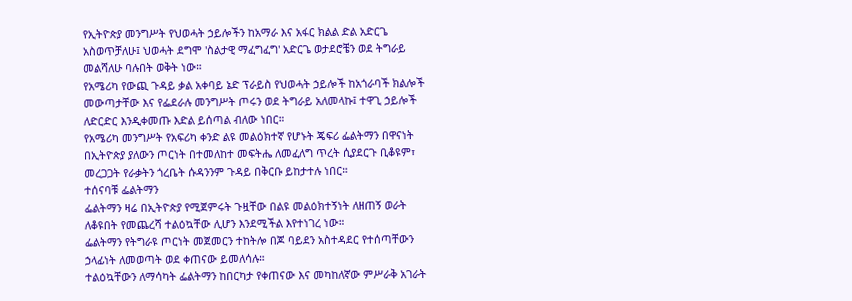የኢትዮጵያ መንግሥት የህወሓት ኃይሎችን ከአማራ እና አፋር ክልል ድል አድርጌ አስወጥቻለሁ፤ ህወሓት ደግሞ 'ስልታዊ ማፈግፈግ' አድርጌ ወታደሮቼን ወደ ትግራይ መልሻለሁ ባሉበት ወቅት ነው።
የአሜሪካ የውጪ ጉዳይ ቃል አቀባይ ኔድ ፕራይስ የህወሓት ኃይሎች ከአጎራባች ክልሎች መውጣታቸው እና የፌደራሉ መንግሥት ጦሩን ወደ ትግራይ አለመላኩ፤ ተዋጊ ኃይሎች ለድርድር እንዲቀመጡ እድል ይሰጣል ብለው ነበር።
የአሜሪካ መንግሥት የአፍሪካ ቀንድ ልዩ መልዕክተኛ የሆኑት ጄፍሪ ፌልትማን በዋናነት በኢትዮጵያ ያለውን ጦርነት በተመለከተ መፍትሔ ለመፈለግ ጥረት ሲያደርጉ ቢቆዩም፣ መረጋጋት የራቃትን ጎረቤት ሱዳንንም ጉዳይ በቅርቡ ይከታተሉ ነበር።
ተሰናባቹ ፌልትማን
ፌልትማን ዛሬ በኢትዮጵያ የሚጀምሩት ጉዟቸው በልዩ መልዕክተኝነት ለዘጠኝ ወራት ለቆዩበት የመጨረሻ ተልዕኳቸው ሊሆን እንደሚችል እየተነገረ ነው።
ፌልትማን የትግራዩ ጦርነት መጀመርን ተከትሎ በጆ ባይደን አስተዳደር የተሰጣቸውን ኃላፊነት ለመወጣት ወደ ቀጠናው ይመለሳሉ።
ተልዕኳቸውን ለማሳካት ፌልትማን ከበርካታ የቀጠናው እና መካከለኛው ምሥራቅ አገራት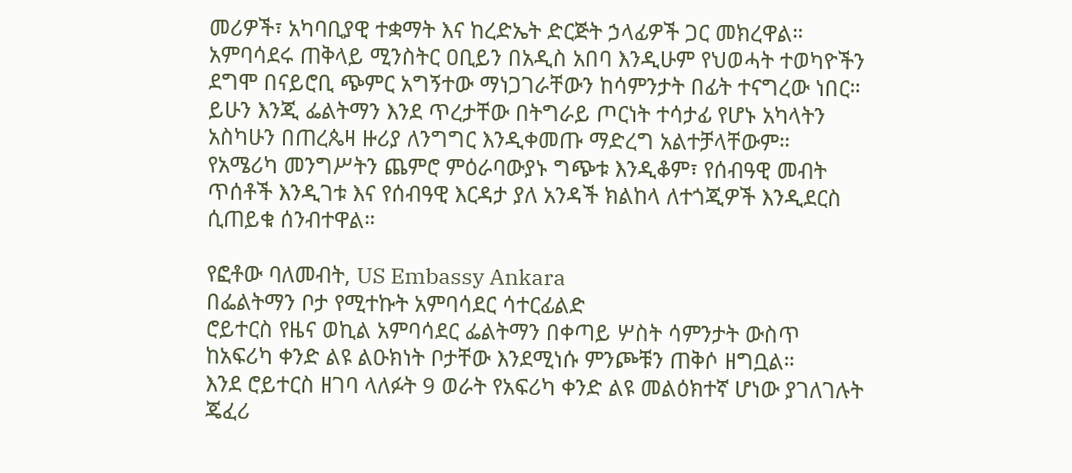መሪዎች፣ አካባቢያዊ ተቋማት እና ከረድኤት ድርጅት ኃላፊዎች ጋር መክረዋል።
አምባሳደሩ ጠቅላይ ሚንስትር ዐቢይን በአዲስ አበባ እንዲሁም የህወሓት ተወካዮችን ደግሞ በናይሮቢ ጭምር አግኝተው ማነጋገራቸውን ከሳምንታት በፊት ተናግረው ነበር።
ይሁን እንጂ ፌልትማን እንደ ጥረታቸው በትግራይ ጦርነት ተሳታፊ የሆኑ አካላትን አስካሁን በጠረጴዛ ዙሪያ ለንግግር እንዲቀመጡ ማድረግ አልተቻላቸውም።
የአሜሪካ መንግሥትን ጨምሮ ምዕራባውያኑ ግጭቱ እንዲቆም፣ የሰብዓዊ መብት ጥሰቶች እንዲገቱ እና የሰብዓዊ እርዳታ ያለ አንዳች ክልከላ ለተጎጂዎች እንዲደርስ ሲጠይቁ ሰንብተዋል።

የፎቶው ባለመብት, US Embassy Ankara
በፌልትማን ቦታ የሚተኩት አምባሳደር ሳተርፊልድ
ሮይተርስ የዜና ወኪል አምባሳደር ፌልትማን በቀጣይ ሦስት ሳምንታት ውስጥ ከአፍሪካ ቀንድ ልዩ ልዑክነት ቦታቸው እንደሚነሱ ምንጮቹን ጠቅሶ ዘግቧል።
እንደ ሮይተርስ ዘገባ ላለፉት 9 ወራት የአፍሪካ ቀንድ ልዩ መልዕክተኛ ሆነው ያገለገሉት ጄፈሪ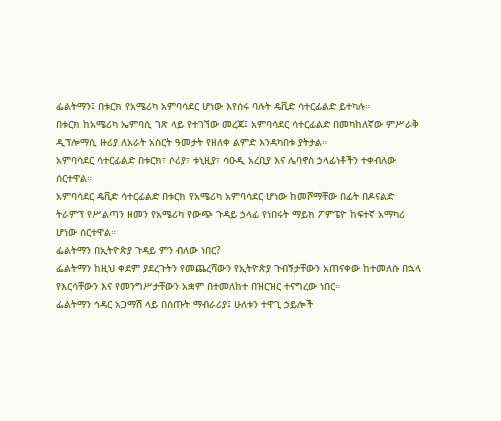ፌልትማን፤ በቱርክ የአሜሪካ አምባሳደር ሆነው እየሰሩ ባሉት ዴቪድ ሳተርፊልድ ይተካሉ።
በቱርክ ከአሜሪካ ኤምባሲ ገጽ ላይ የተገኘው መረጃ፤ አምባሳደር ሳተርፊልድ በመካከለኛው ምሥራቅ ዲፕሎማሲ ዙሪያ ለአራት አስርት ዓመታት የዘለቀ ልምድ እንዳካበቱ ያትታል።
አምባሳደር ሳተርፊልድ በቱርክ፣ ሶሪያ፣ ቱኒዚያ፣ ሳዑዲ አረቢያ እና ሌባኖስ ኃላፊነቶችን ተቀብለው ሰርተዋል።
አምባሳደር ዴቪድ ሳተርፊልድ በቱርክ የአሜሪካ አምባሳደር ሆነው ከመሾማቸው በፊት በዶናልድ ትራምፕ የሥልጣን ዘመን የአሜሪካ የውጭ ጉዳይ ኃላፊ የነበሩት ማይክ ፖምፔዮ ከፍተኛ አማካሪ ሆነው ሰርተዋል።
ፌልትማን በኢትዮጵያ ጉዳይ ምን ብለው ነበር?
ፌልትማን ከዚህ ቀደም ያደረጉትን የመጨረሻውን የኢትዮጵያ ጉብኝታቸውን አጠናቀው ከተመለሱ በኋላ የእርሳቸውን እና የመንግሥታቸውን አቋም በተመለከተ በዝርዝር ተናግረው ነበር።
ፌልትማን ኅዳር አጋማሽ ላይ በሰጡት ማብራሪያ፤ ሁለቱን ተዋጊ ኃይሎች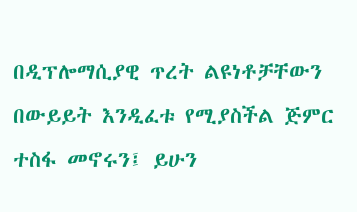በዲፕሎማሲያዊ ጥረት ልዩነቶቻቸውን በውይይት እንዲፈቱ የሚያስችል ጅምር ተስፋ መኖሩን፤ ይሁን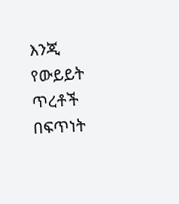እንጂ የውይይት ጥረቶች በፍጥነት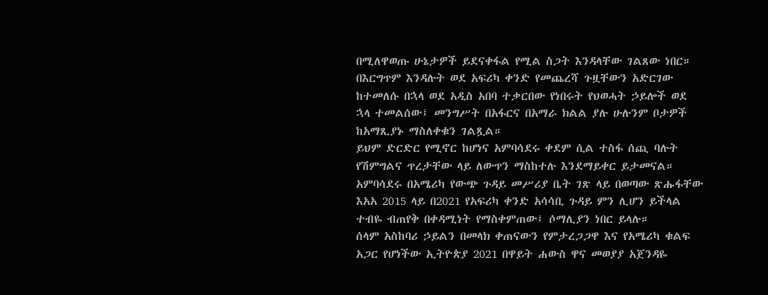በሚለዋወጡ ሁኔታዎች ይደናቀፋል የሚል ስጋት እንዳላቸው ገልጸው ነበር።
በእርግጥም እንዳሉት ወደ አፍሪካ ቀንድ የመጨረሻ ጉዟቸውን አድርገው ከተመለሱ በኋላ ወደ አዲስ አበባ ተቃርበው የነበሩት የህወሓት ኃይሎች ወደ ኋላ ተመልሰው፤ መንግሥት በአፋርና በአማራ ክልል ያሉ ሁሉንም ቦታዎች ከአማጺያኑ ማስለቀቁን ገልጿል።
ይህም ድርድር የሚኖር ከሆነና አምባሳደሩ ቀደም ሲል ተስፋ ሰጪ ባሉት የሽምግልና ጥረታቸው ላይ ለውጥን ማስከተሉ እንደማይቀር ይታመናል።
አምባሳደሩ በአሜሪካ የውጭ ጉዳይ መሥሪያ ቤት ገጽ ላይ በወጣው ጽሑፋቸው እአአ 2015 ላይ በ2021 የአፍሪካ ቀንድ አሳሳቢ ጉዳይ ምን ሊሆን ይችላል ተብዬ ብጠየቅ በቀዳሚነት የማስቀምጠው፤ ሶማሊያን ነበር ይላሉ።
ሰላም አስከባሪ ኃይልን በመላክ ቀጠናውን የምታረጋጋዋ እና የአሜሪካ ቁልፍ አጋር የሆነችው ኢትዮጵያ 2021 በዋይት ሐውስ ዋና መወያያ አጀንዳዬ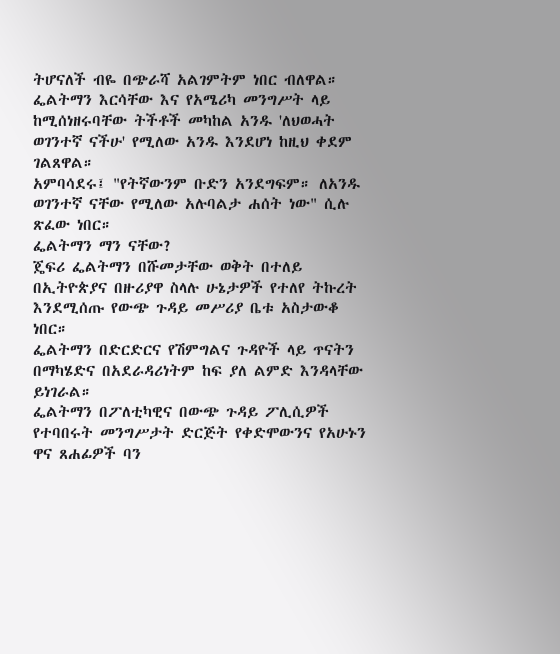ትሆናለች ብዬ በጭራሻ አልገምትም ነበር ብለዋል።
ፌልትማን እርሳቸው እና የአሜሪካ መንግሥት ላይ ከሚሰነዘሩባቸው ትችቶች መካከል አንዱ 'ለህወሓት ወገንተኛ ናችሁ' የሚለው አንዱ እንደሆነ ከዚህ ቀደም ገልጸዋል።
አምባሳደሩ፤ "የትኛውንም ቡድን አንደግፍም። ለአንዱ ወገንተኛ ናቸው የሚለው አሉባልታ ሐሰት ነው" ሲሉ ጽፈው ነበር።
ፌልትማን ማን ናቸው?
ጄፍሪ ፌልትማን በሹመታቸው ወቅት በተለይ በኢትዮጵያና በዙሪያዋ ስላሉ ሁኔታዎች የተለየ ትኩረት እንደሚሰጡ የውጭ ጉዳይ መሥሪያ ቤቱ አስታውቆ ነበር።
ፌልትማን በድርድርና የሽምግልና ጉዳዮች ላይ ጥናትን በማካሄድና በአደራዳሪነትም ከፍ ያለ ልምድ እንዳላቸው ይነገራል።
ፌልትማን በፖለቲካዊና በውጭ ጉዳይ ፖሊሲዎች የተባበሩት መንግሥታት ድርጅት የቀድሞውንና የአሁኑን ዋና ጸሐፊዎች ባን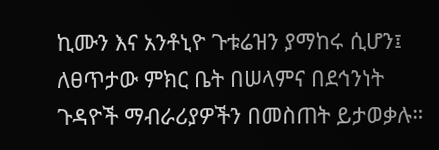ኪሙን እና አንቶኒዮ ጉቱሬዝን ያማከሩ ሲሆን፤ ለፀጥታው ምክር ቤት በሠላምና በደኅንነት ጉዳዮች ማብራሪያዎችን በመስጠት ይታወቃሉ።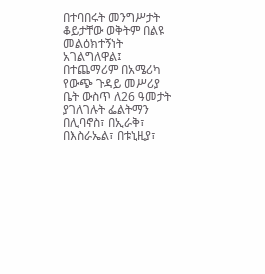በተባበሩት መንግሥታት ቆይታቸው ወቅትም በልዩ መልዕክተኝነት አገልግለዋል፤ በተጨማሪም በአሜሪካ የውጭ ጉዳይ መሥሪያ ቤት ውስጥ ለ26 ዓመታት ያገለገሉት ፌልትማን በሊባኖስ፣ በኢራቅ፣ በእስራኤል፣ በቱኒዚያ፣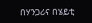በሃንጋሪና በሄይቲ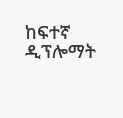ከፍተኛ ዲፕሎማት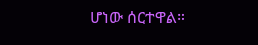ሆነው ሰርተዋል።